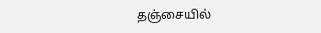தஞ்சையில்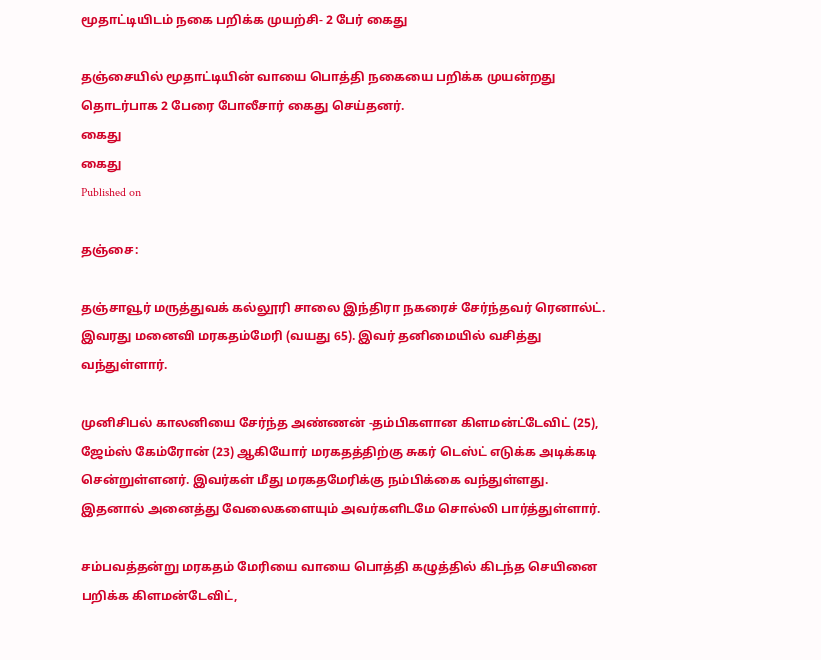மூதாட்டியிடம் நகை பறிக்க முயற்சி- 2 பேர் கைது

தஞ்சையில் மூதாட்டியின் வாயை பொத்தி நகையை பறிக்க முயன்றது தொடர்பாக 2 பேரை போலீசார் கைது செய்தனர்.
கைது
கைது
Published on

தஞ்சை:

தஞ்சாவூர் மருத்துவக் கல்லூரி சாலை இந்திரா நகரைச் சேர்ந்தவர் ரெனால்ட். இவரது மனைவி மரகதம்மேரி (வயது 65). இவர் தனிமையில் வசித்து வந்துள்ளார்.

முனிசிபல் காலனியை சேர்ந்த அண்ணன் -தம்பிகளான கிளமன்ட்டேவிட் (25), ஜேம்ஸ் கேம்ரோன் (23) ஆகியோர் மரகதத்திற்கு சுகர் டெஸ்ட் எடுக்க அடிக்கடி சென்றுள்ளனர். இவர்கள் மீது மரகதமேரிக்கு நம்பிக்கை வந்துள்ளது. இதனால் அனைத்து வேலைகளையும் அவர்களிடமே சொல்லி பார்த்துள்ளார்.

சம்பவத்தன்று மரகதம் மேரியை வாயை பொத்தி கழுத்தில் கிடந்த செயினை பறிக்க கிளமன்டேவிட்,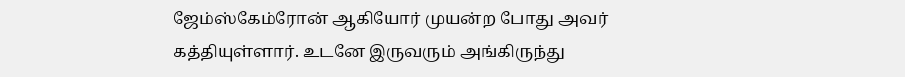ஜேம்ஸ்கேம்ரோன் ஆகியோர் முயன்ற போது அவர் கத்தியுள்ளார். உடனே இருவரும் அங்கிருந்து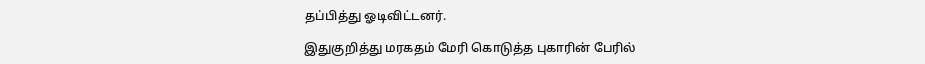தப்பித்து ஓடிவிட்டனர்.

இதுகுறித்து மரகதம் மேரி கொடுத்த புகாரின் பேரில்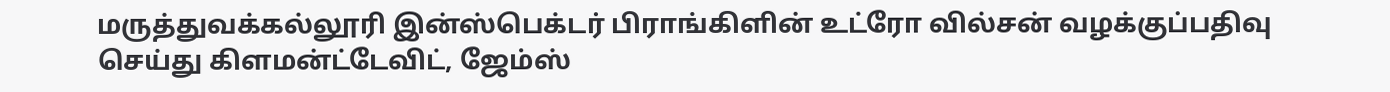மருத்துவக்கல்லூரி இன்ஸ்பெக்டர் பிராங்கிளின் உட்ரோ வில்சன் வழக்குப்பதிவு செய்து கிளமன்ட்டேவிட், ஜேம்ஸ்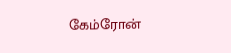கேம்ரோன்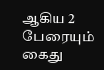ஆகிய 2 பேரையும் கைது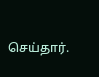செய்தார்.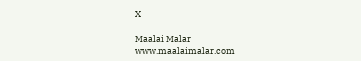X

Maalai Malar
www.maalaimalar.com